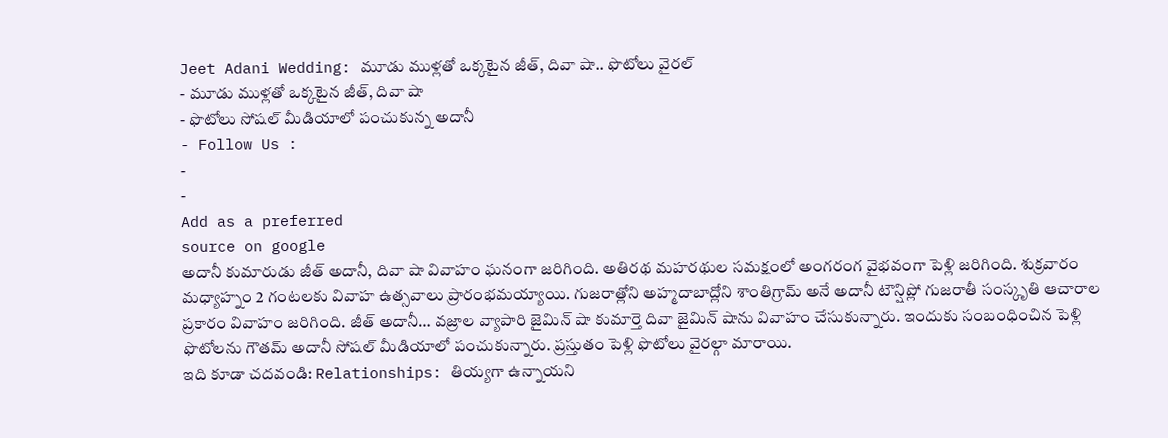Jeet Adani Wedding: మూడు ముళ్లతో ఒక్కటైన జీత్, దివా షా.. ఫొటోలు వైరల్
- మూడు ముళ్లతో ఒక్కటైన జీత్, దివా షా
- ఫొటోలు సోషల్ మీడియాలో పంచుకున్న అదానీ
- Follow Us :
-
-
Add as a preferred
source on google
అదానీ కుమారుడు జీత్ అదానీ, దివా షా వివాహం ఘనంగా జరిగింది. అతిరథ మహరథుల సమక్షంలో అంగరంగ వైభవంగా పెళ్లి జరిగింది. శుక్రవారం మధ్యాహ్నం 2 గంటలకు వివాహ ఉత్సవాలు ప్రారంభమయ్యాయి. గుజరాత్లోని అహ్మదాబాద్లోని శాంతిగ్రామ్ అనే అదానీ టౌన్షిప్లో గుజరాతీ సంస్కృతి ఆచారాల ప్రకారం వివాహం జరిగింది. జీత్ అదానీ… వజ్రాల వ్యాపారి జైమిన్ షా కుమార్తె దివా జైమిన్ షాను వివాహం చేసుకున్నారు. ఇందుకు సంబంధించిన పెళ్లి ఫొటోలను గౌతమ్ అదానీ సోషల్ మీడియాలో పంచుకున్నారు. ప్రస్తుతం పెళ్లి ఫొటోలు వైరల్గా మారాయి.
ఇది కూడా చదవండి: Relationships: తియ్యగా ఉన్నాయని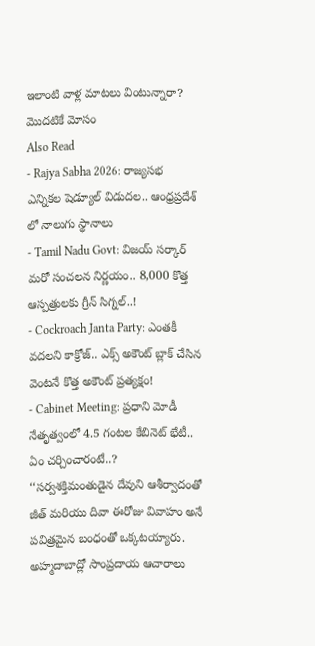ఇలాంటి వాళ్ల మాటలు వింటున్నారా? మొదటికే మోసం
Also Read
- Rajya Sabha 2026: రాజ్యసభ ఎన్నికల షెడ్యూల్ విడుదల.. ఆంధ్రప్రదేశ్ లో నాలుగు స్థానాలు
- Tamil Nadu Govt: విజయ్ సర్కార్ మరో సంచలన నిర్ణయం.. 8,000 కొత్త ఆస్పత్రులకు గ్రీన్ సిగ్నల్..!
- Cockroach Janta Party: ఎంతకీ వదలని కాక్రోజ్.. ఎక్స్ అకౌంట్ బ్లాక్ చేసిన వెంటనే కొత్త అకౌంట్ ప్రత్యక్షం!
- Cabinet Meeting: ప్రధాని మోడీ నేతృత్వంలో 4.5 గంటల కేబినెట్ భేటీ.. ఏం చర్చించారంటే..?
‘‘సర్వశక్తిమంతుడైన దేవుని ఆశీర్వాదంతో జీత్ మరియు దివా ఈరోజు వివాహం అనే పవిత్రమైన బంధంతో ఒక్కటయ్యారు. అహ్మదాబాద్లో సాంప్రదాయ ఆచారాలు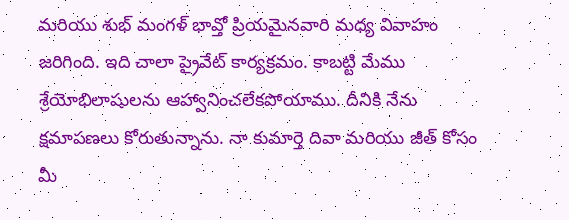మరియు శుభ్ మంగళ్ భావ్తో ప్రియమైనవారి మధ్య వివాహం జరిగింది. ఇది చాలా ప్రైవేట్ కార్యక్రమం. కాబట్టి మేము శ్రేయోభిలాషులను ఆహ్వానించలేకపోయాము. దీనికి నేను క్షమాపణలు కోరుతున్నాను. నా కుమార్తె దివా మరియు జీత్ కోసం మీ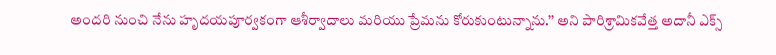అందరి నుంచి నేను హృదయపూర్వకంగా ఆశీర్వాదాలు మరియు ప్రేమను కోరుకుంటున్నాను.’’ అని పారిశ్రామికవేత్త అదానీ ఎక్స్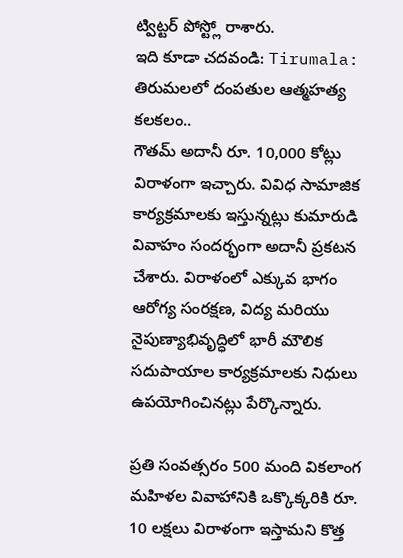ట్విట్టర్ పోస్ట్లో రాశారు.
ఇది కూడా చదవండి: Tirumala: తిరుమలలో దంపతుల ఆత్మహత్య కలకలం..
గౌతమ్ అదానీ రూ. 10,000 కోట్లు విరాళంగా ఇచ్చారు. వివిధ సామాజిక కార్యక్రమాలకు ఇస్తున్నట్లు కుమారుడి వివాహం సందర్భంగా అదానీ ప్రకటన చేశారు. విరాళంలో ఎక్కువ భాగం ఆరోగ్య సంరక్షణ, విద్య మరియు నైపుణ్యాభివృద్ధిలో భారీ మౌలిక సదుపాయాల కార్యక్రమాలకు నిధులు ఉపయోగించినట్లు పేర్కొన్నారు.

ప్రతి సంవత్సరం 500 మంది వికలాంగ మహిళల వివాహానికి ఒక్కొక్కరికి రూ. 10 లక్షలు విరాళంగా ఇస్తామని కొత్త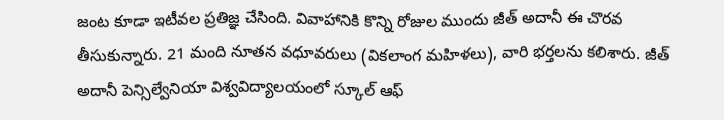జంట కూడా ఇటీవల ప్రతిజ్ఞ చేసింది. వివాహానికి కొన్ని రోజుల ముందు జీత్ అదానీ ఈ చొరవ తీసుకున్నారు. 21 మంది నూతన వధూవరులు (వికలాంగ మహిళలు), వారి భర్తలను కలిశారు. జీత్ అదానీ పెన్సిల్వేనియా విశ్వవిద్యాలయంలో స్కూల్ ఆఫ్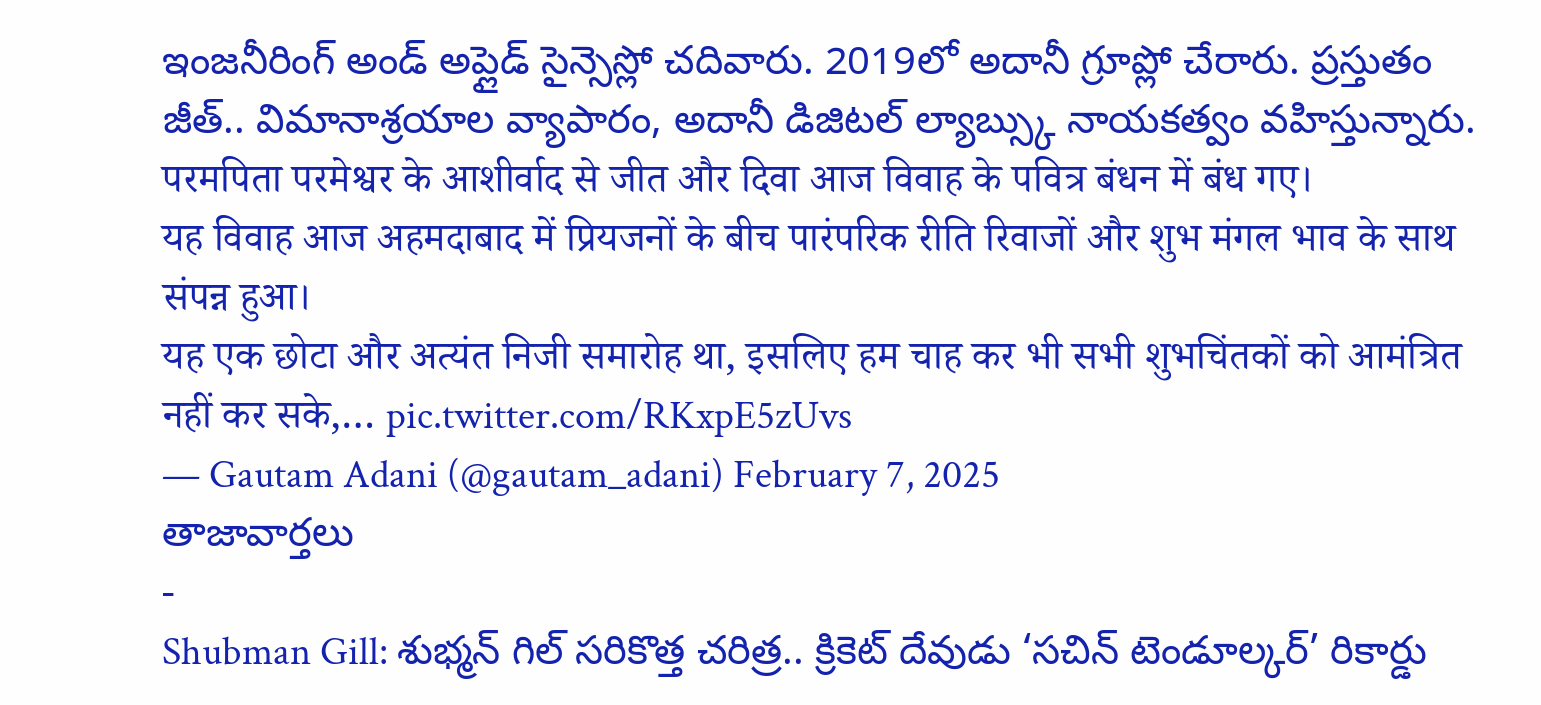ఇంజనీరింగ్ అండ్ అప్లైడ్ సైన్సెస్లో చదివారు. 2019లో అదానీ గ్రూప్లో చేరారు. ప్రస్తుతం జీత్.. విమానాశ్రయాల వ్యాపారం, అదానీ డిజిటల్ ల్యాబ్స్కు నాయకత్వం వహిస్తున్నారు.
परमपिता परमेश्वर के आशीर्वाद से जीत और दिवा आज विवाह के पवित्र बंधन में बंध गए।
यह विवाह आज अहमदाबाद में प्रियजनों के बीच पारंपरिक रीति रिवाजों और शुभ मंगल भाव के साथ संपन्न हुआ।
यह एक छोटा और अत्यंत निजी समारोह था, इसलिए हम चाह कर भी सभी शुभचिंतकों को आमंत्रित नहीं कर सके,… pic.twitter.com/RKxpE5zUvs
— Gautam Adani (@gautam_adani) February 7, 2025
తాజావార్తలు
-
Shubman Gill: శుభ్మన్ గిల్ సరికొత్త చరిత్ర.. క్రికెట్ దేవుడు ‘సచిన్ టెండూల్కర్’ రికార్డు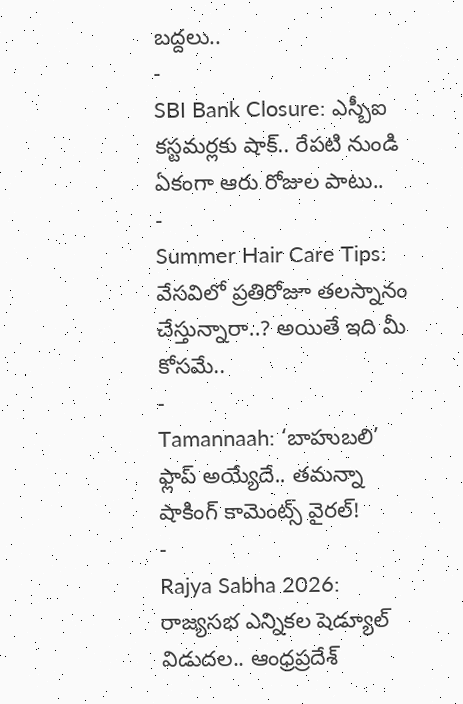బద్దలు..
-
SBI Bank Closure: ఎస్బీఐ కస్టమర్లకు షాక్.. రేపటి నుండి ఏకంగా ఆరు రోజుల పాటు..
-
Summer Hair Care Tips: వేసవిలో ప్రతిరోజూ తలస్నానం చేస్తున్నారా..? అయితే ఇది మీ కోసమే..
-
Tamannaah: ‘బాహుబలి’ ఫ్లాప్ అయ్యేదే.. తమన్నా షాకింగ్ కామెంట్స్ వైరల్!
-
Rajya Sabha 2026: రాజ్యసభ ఎన్నికల షెడ్యూల్ విడుదల.. ఆంధ్రప్రదేశ్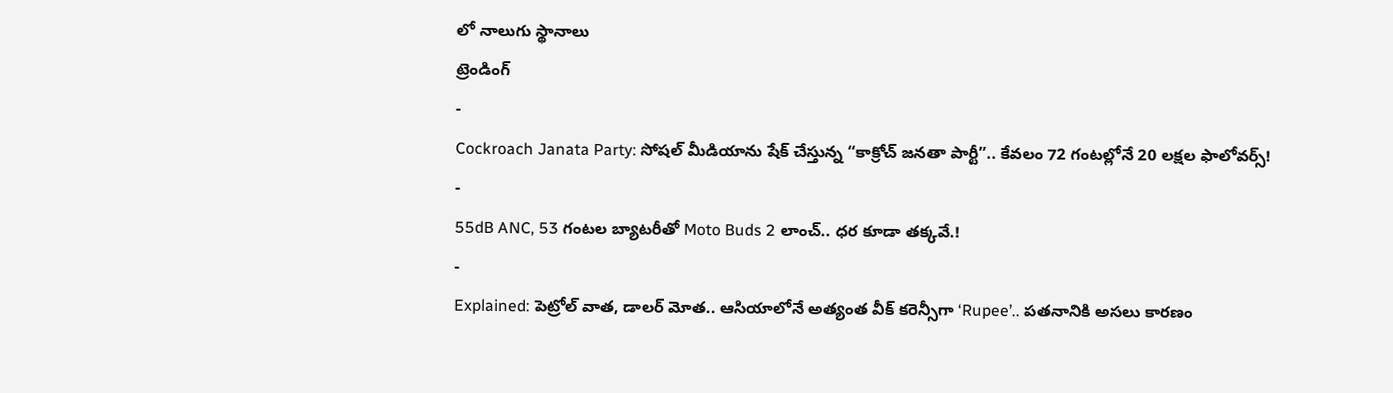లో నాలుగు స్థానాలు
ట్రెండింగ్
-
Cockroach Janata Party: సోషల్ మీడియాను షేక్ చేస్తున్న “కాక్రోచ్ జనతా పార్టీ”.. కేవలం 72 గంటల్లోనే 20 లక్షల ఫాలోవర్స్!
-
55dB ANC, 53 గంటల బ్యాటరీతో Moto Buds 2 లాంచ్.. ధర కూడా తక్కవే.!
-
Explained: పెట్రోల్ వాత, డాలర్ మోత.. ఆసియాలోనే అత్యంత వీక్ కరెన్సీగా ‘Rupee’.. పతనానికి అసలు కారణం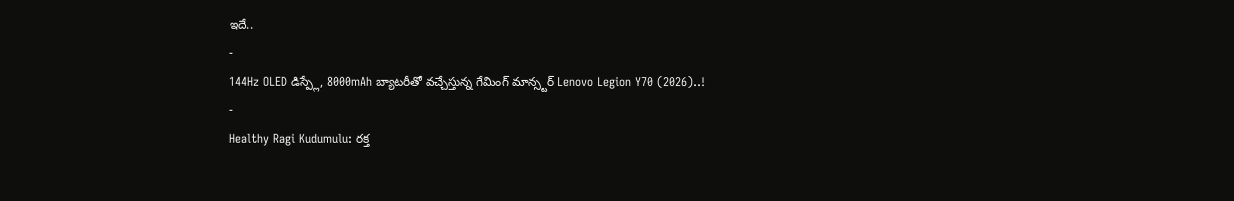ఇదే..
-
144Hz OLED డిస్ప్లే, 8000mAh బ్యాటరీతో వచ్చేస్తున్న గేమింగ్ మాన్స్టర్ Lenovo Legion Y70 (2026)..!
-
Healthy Ragi Kudumulu: రక్త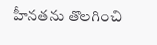హీనతను తొలగించి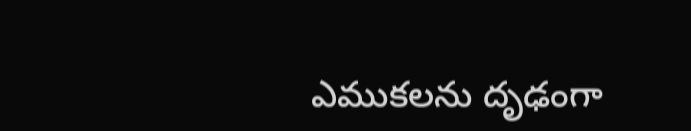ఎముకలను దృఢంగా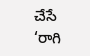చేసే ‘రాగి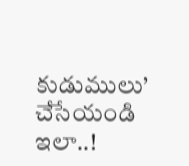కుడుములు’ చేసేయండి ఇలా..!